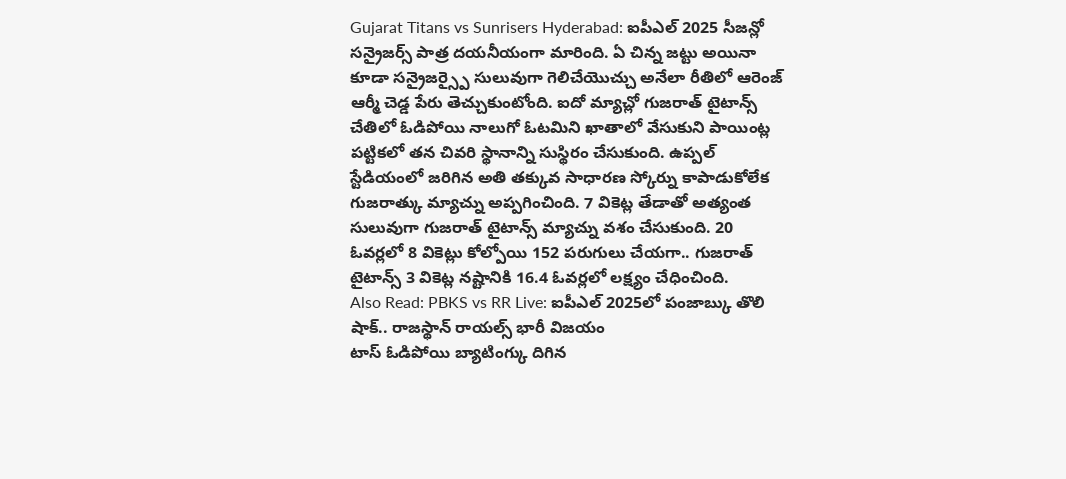Gujarat Titans vs Sunrisers Hyderabad: ఐపీఎల్ 2025 సీజన్లో సన్రైజర్స్ పాత్ర దయనీయంగా మారింది. ఏ చిన్న జట్టు అయినా కూడా సన్రైజర్స్పై సులువుగా గెలిచేయొచ్చు అనేలా రీతిలో ఆరెంజ్ ఆర్మీ చెడ్డ పేరు తెచ్చుకుంటోంది. ఐదో మ్యాచ్లో గుజరాత్ టైటాన్స్ చేతిలో ఓడిపోయి నాలుగో ఓటమిని ఖాతాలో వేసుకుని పాయింట్ల పట్టికలో తన చివరి స్థానాన్ని సుస్థిరం చేసుకుంది. ఉప్పల్ స్టేడియంలో జరిగిన అతి తక్కువ సాధారణ స్కోర్ను కాపాడుకోలేక గుజరాత్కు మ్యాచ్ను అప్పగించింది. 7 వికెట్ల తేడాతో అత్యంత సులువుగా గుజరాత్ టైటాన్స్ మ్యాచ్ను వశం చేసుకుంది. 20 ఓవర్లలో 8 వికెట్లు కోల్పోయి 152 పరుగులు చేయగా.. గుజరాత్ టైటాన్స్ 3 వికెట్ల నష్టానికి 16.4 ఓవర్లలో లక్ష్యం చేధించింది.
Also Read: PBKS vs RR Live: ఐపీఎల్ 2025లో పంజాబ్కు తొలి షాక్.. రాజస్థాన్ రాయల్స్ భారీ విజయం
టాస్ ఓడిపోయి బ్యాటింగ్కు దిగిన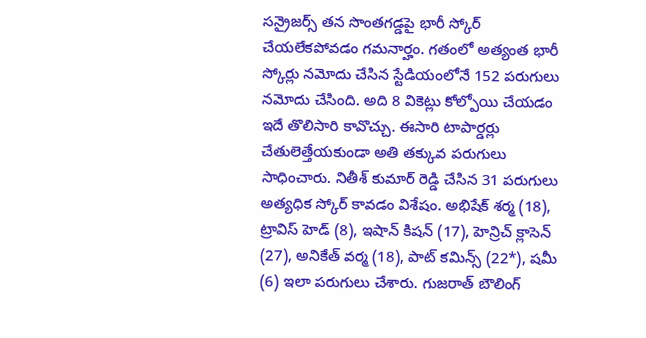సన్రైజర్స్ తన సొంతగడ్డపై భారీ స్కోర్ చేయలేకపోవడం గమనార్హం. గతంలో అత్యంత భారీ స్కోర్లు నమోదు చేసిన స్టేడియంలోనే 152 పరుగులు నమోదు చేసింది. అది 8 వికెట్లు కోల్పోయి చేయడం ఇదే తొలిసారి కావొచ్చు. ఈసారి టాపార్డర్లు చేతులెత్తేయకుండా అతి తక్కువ పరుగులు సాధించారు. నితీశ్ కుమార్ రెడ్డి చేసిన 31 పరుగులు అత్యధిక స్కోర్ కావడం విశేషం. అభిషేక్ శర్మ (18), ట్రావిస్ హెడ్ (8), ఇషాన్ కిషన్ (17), హెన్రిచ్ క్లాసెన్ (27), అనికేత్ వర్మ (18), పాట్ కమిన్స్ (22*), షమీ (6) ఇలా పరుగులు చేశారు. గుజరాత్ బౌలింగ్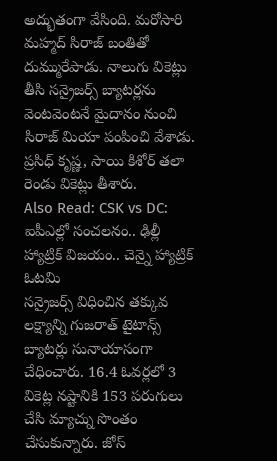అద్భుతంగా వేసింది. మరోసారి మహ్మద్ సిరాజ్ బంతితో దుమ్మురేపాడు. నాలుగు వికెట్లు తీసి సన్రైజర్స్ బ్యాటర్లను వెంటవెంటనే మైదానం నుంచి సిరాజ్ మియా పంపించి వేశాడు. ప్రసిధ్ కృష్ణ, సాయి కిశోర్ తలా రెండు వికెట్లు తీశారు.
Also Read: CSK vs DC: ఐపీఎల్లో సంచలనం.. ఢిల్లీ హ్యాట్రిక్ విజయం.. చెన్నై హ్యాట్రిక్ ఓటమి
సన్రైజర్స్ విధించిన తక్కువ లక్ష్యాన్ని గుజరాత్ టైటాన్స్ బ్యాటర్లు సునాయాసంగా చేధించారు. 16.4 ఓవర్లలో 3 వికెట్ల నష్టానికి 153 పరుగులు చేసి మ్యాచ్ను సొంతం చేసుకున్నారు. జోస్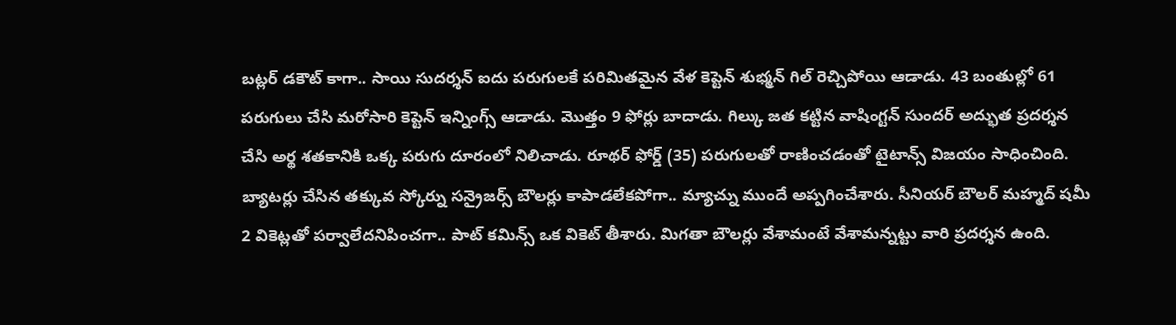బట్లర్ డకౌట్ కాగా.. సాయి సుదర్శన్ ఐదు పరుగులకే పరిమితమైన వేళ కెప్టెన్ శుభ్మన్ గిల్ రెచ్చిపోయి ఆడాడు. 43 బంతుల్లో 61 పరుగులు చేసి మరోసారి కెప్టెన్ ఇన్నింగ్స్ ఆడాడు. మొత్తం 9 ఫోర్లు బాదాడు. గిల్కు జత కట్టిన వాషింగ్టన్ సుందర్ అద్భుత ప్రదర్శన చేసి అర్థ శతకానికి ఒక్క పరుగు దూరంలో నిలిచాడు. రూథర్ ఫోర్డ్ (35) పరుగులతో రాణించడంతో టైటాన్స్ విజయం సాధించింది. బ్యాటర్లు చేసిన తక్కువ స్కోర్ను సన్రైజర్స్ బౌలర్లు కాపాడలేకపోగా.. మ్యాచ్ను ముందే అప్పగించేశారు. సీనియర్ బౌలర్ మహ్మద్ షమీ 2 వికెట్లతో పర్వాలేదనిపించగా.. పాట్ కమిన్స్ ఒక వికెట్ తీశారు. మిగతా బౌలర్లు వేశామంటే వేశామన్నట్టు వారి ప్రదర్శన ఉంది.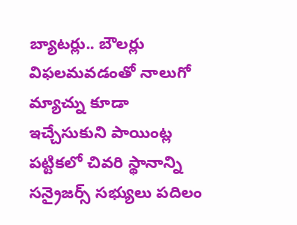బ్యాటర్లు.. బౌలర్లు విఫలమవడంతో నాలుగో మ్యాచ్ను కూడా ఇచ్చేసుకుని పాయింట్ల పట్టికలో చివరి స్థానాన్ని సన్రైజర్స్ సభ్యులు పదిలం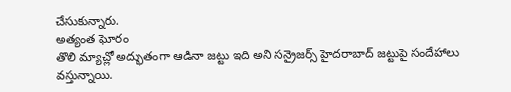చేసుకున్నారు.
అత్యంత ఘోరం
తొలి మ్యాచ్లో అద్భుతంగా ఆడినా జట్టు ఇది అని సన్రైజర్స్ హైదరాబాద్ జట్టుపై సందేహాలు వస్తున్నాయి.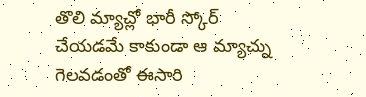తొలి మ్యాచ్లో భారీ స్కోర్ చేయడమే కాకుండా ఆ మ్యాచ్ను గెలవడంతో ఈసారి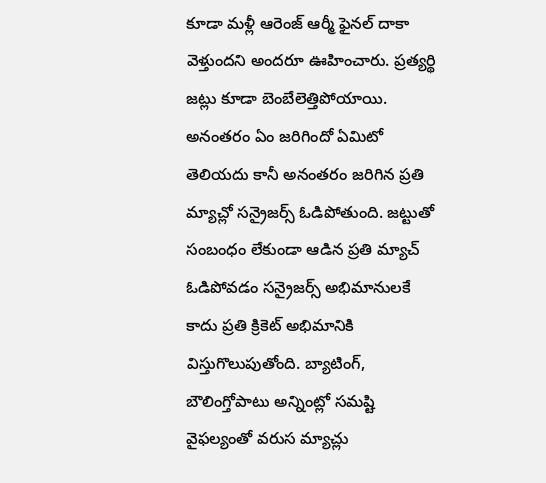కూడా మళ్లీ ఆరెంజ్ ఆర్మీ ఫైనల్ దాకా వెళ్తుందని అందరూ ఊహించారు. ప్రత్యర్థి జట్లు కూడా బెంబేలెత్తిపోయాయి. అనంతరం ఏం జరిగిందో ఏమిటో తెలియదు కానీ అనంతరం జరిగిన ప్రతి మ్యాచ్లో సన్రైజర్స్ ఓడిపోతుంది. జట్టుతో సంబంధం లేకుండా ఆడిన ప్రతి మ్యాచ్ ఓడిపోవడం సన్రైజర్స్ అభిమానులకే కాదు ప్రతి క్రికెట్ అభిమానికి విస్తుగొలుపుతోంది. బ్యాటింగ్, బౌలింగ్తోపాటు అన్నింట్లో సమష్టి వైఫల్యంతో వరుస మ్యాచ్లు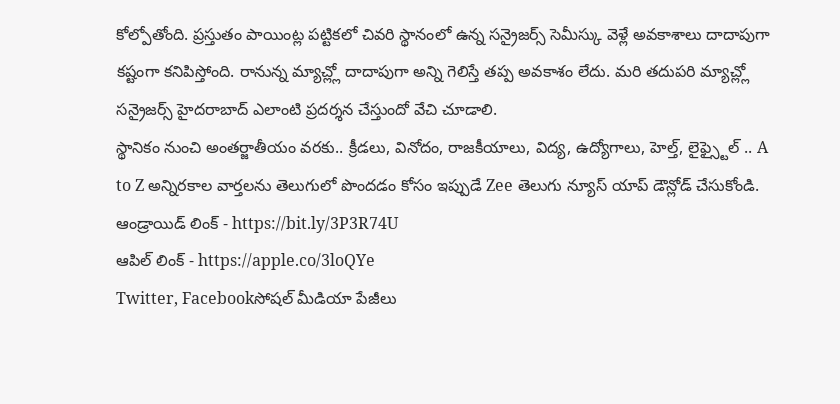కోల్పోతోంది. ప్రస్తుతం పాయింట్ల పట్టికలో చివరి స్థానంలో ఉన్న సన్రైజర్స్ సెమీస్కు వెళ్లే అవకాశాలు దాదాపుగా కష్టంగా కనిపిస్తోంది. రానున్న మ్యాచ్ల్లో దాదాపుగా అన్ని గెలిస్తే తప్ప అవకాశం లేదు. మరి తదుపరి మ్యాచ్ల్లో సన్రైజర్స్ హైదరాబాద్ ఎలాంటి ప్రదర్శన చేస్తుందో వేచి చూడాలి.
స్థానికం నుంచి అంతర్జాతీయం వరకు.. క్రీడలు, వినోదం, రాజకీయాలు, విద్య, ఉద్యోగాలు, హెల్త్, లైఫ్స్టైల్ .. A to Z అన్నిరకాల వార్తలను తెలుగులో పొందడం కోసం ఇప్పుడే Zee తెలుగు న్యూస్ యాప్ డౌన్లోడ్ చేసుకోండి.
ఆండ్రాయిడ్ లింక్ - https://bit.ly/3P3R74U
ఆపిల్ లింక్ - https://apple.co/3loQYe
Twitter, Facebookసోషల్ మీడియా పేజీలు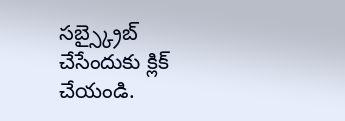సబ్స్క్రైబ్ చేసేందుకు క్లిక్ చేయండి.